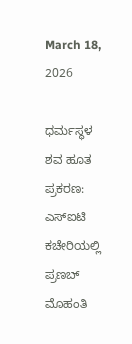March 18, 2026

ಧರ್ಮಸ್ಥಳ ಶವ ಹೂತ ಪ್ರಕರಣ: ಎಸ್ಐಟಿ ಕಚೇರಿಯಲ್ಲಿ ಪ್ರಣಬ್ ಮೊಹಂತಿ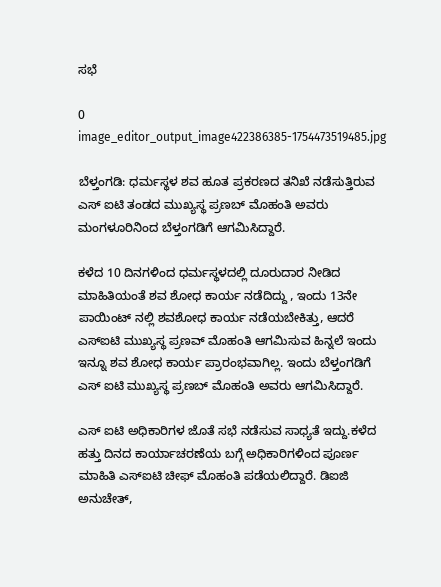ಸಭೆ

0
image_editor_output_image422386385-1754473519485.jpg

ಬೆಳ್ತಂಗಡಿ: ಧರ್ಮಸ್ಥಳ ಶವ ಹೂತ ಪ್ರಕರಣದ ತನಿಖೆ ನಡೆಸುತ್ತಿರುವ ಎಸ್ ಐಟಿ ತಂಡದ ಮುಖ್ಯಸ್ಥ ಪ್ರಣಬ್ ಮೊಹಂತಿ ಅವರು ಮಂಗಳೂರಿನಿಂದ ಬೆಳ್ತಂಗಡಿಗೆ ಆಗಮಿಸಿದ್ದಾರೆ.

ಕಳೆದ 10 ದಿನಗಳಿಂದ ಧರ್ಮಸ್ಥಳದಲ್ಲಿ ದೂರುದಾರ ನೀಡಿದ ಮಾಹಿತಿಯಂತೆ ಶವ ಶೋಧ ಕಾರ್ಯ ನಡೆದಿದ್ದು , ಇಂದು 13ನೇ ಪಾಯಿಂಟ್ ನಲ್ಲಿ ಶವಶೋಧ ಕಾರ್ಯ ನಡೆಯಬೇಕಿತ್ತು, ಆದರೆ ಎಸ್ಐಟಿ ಮುಖ್ಯಸ್ಥ ಪ್ರಣವ್ ಮೊಹಂತಿ ಆಗಮಿಸುವ ಹಿನ್ನಲೆ ಇಂದು ಇನ್ನೂ ಶವ ಶೋಧ ಕಾರ್ಯ ಪ್ರಾರಂಭವಾಗಿಲ್ಲ. ಇಂದು ಬೆಳ್ತಂಗಡಿಗೆ ಎಸ್ ಐಟಿ ಮುಖ್ಯಸ್ಥ ಪ್ರಣಬ್ ಮೊಹಂತಿ ಅವರು ಆಗಮಿಸಿದ್ದಾರೆ.

ಎಸ್ ಐಟಿ ಅಧಿಕಾರಿಗಳ ಜೊತೆ ಸಭೆ ನಡೆಸುವ ಸಾಧ್ಯತೆ ಇದ್ದು.ಕಳೆದ ಹತ್ತು ದಿನದ ಕಾರ್ಯಾಚರಣೆಯ ಬಗ್ಗೆ ಅಧಿಕಾರಿಗಳಿಂದ ಪೂರ್ಣ ಮಾಹಿತಿ ಎಸ್ಐಟಿ ಚೀಫ್ ಮೊಹಂತಿ ಪಡೆಯಲಿದ್ದಾರೆ. ಡಿಐಜಿ ಅನುಚೇತ್,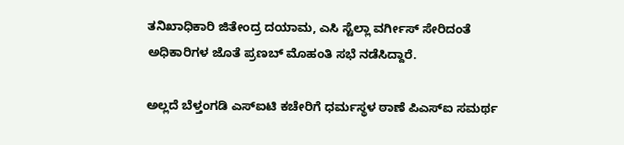ತನಿಖಾಧಿಕಾರಿ ಜಿತೇಂದ್ರ ದಯಾಮ, ಎಸಿ ಸ್ಟೆಲ್ಲಾ ವರ್ಗೀಸ್ ಸೇರಿದಂತೆ ಅಧಿಕಾರಿಗಳ ಜೊತೆ ಪ್ರಣಬ್ ಮೊಹಂತಿ ಸಭೆ ನಡೆಸಿದ್ದಾರೆ.

ಅಲ್ಲದೆ ಬೆಳ್ತಂಗಡಿ ಎಸ್ಐಟಿ ಕಚೇರಿಗೆ ಧರ್ಮಸ್ಥಳ ಠಾಣೆ ಪಿಎಸ್ಐ ಸಮರ್ಥ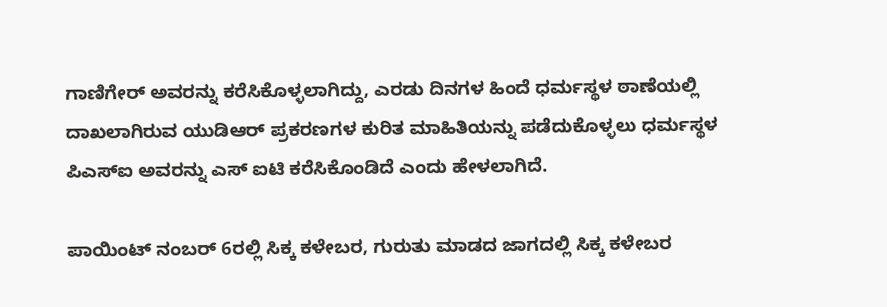ಗಾಣಿಗೇರ್ ಅವರನ್ನು ಕರೆಸಿಕೊಳ್ಳಲಾಗಿದ್ದು, ಎರಡು ದಿನಗಳ ಹಿಂದೆ ಧರ್ಮಸ್ಥಳ ಠಾಣೆಯಲ್ಲಿ ದಾಖಲಾಗಿರುವ ಯುಡಿಆರ್ ಪ್ರಕರಣಗಳ ಕುರಿತ ಮಾಹಿತಿಯನ್ನು ಪಡೆದುಕೊಳ್ಳಲು ಧರ್ಮಸ್ಥಳ ಪಿಎಸ್ಐ ಅವರನ್ನು ಎಸ್ ಐಟಿ ಕರೆಸಿಕೊಂಡಿದೆ ಎಂದು ಹೇಳಲಾಗಿದೆ.

ಪಾಯಿಂಟ್ ನಂಬರ್ 6ರಲ್ಲಿ ಸಿಕ್ಕ ಕಳೇಬರ, ಗುರುತು ಮಾಡದ ಜಾಗದಲ್ಲಿ ಸಿಕ್ಕ ಕಳೇಬರ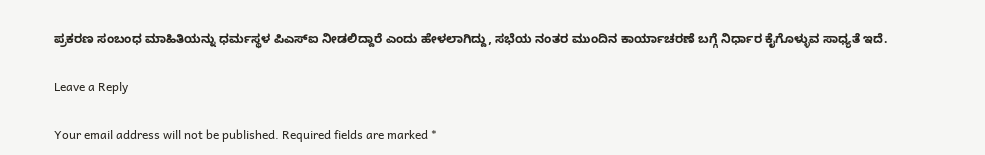ಪ್ರಕರಣ ಸಂಬಂಧ ಮಾಹಿತಿಯನ್ನು ಧರ್ಮಸ್ಥಳ ಪಿಎಸ್ಐ ನೀಡಲಿದ್ದಾರೆ ಎಂದು ಹೇಳಲಾಗಿದ್ದು, ಸಭೆಯ ನಂತರ ಮುಂದಿನ ಕಾರ್ಯಾಚರಣೆ ಬಗ್ಗೆ ನಿರ್ಧಾರ ಕೈಗೊಳ್ಳುವ ಸಾಧ್ಯತೆ ಇದೆ.

Leave a Reply

Your email address will not be published. Required fields are marked *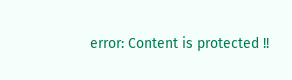error: Content is protected !!